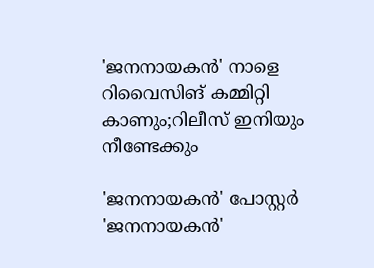'ജനനായകന്‍' നാളെ റിവൈസിങ് കമ്മിറ്റി കാണും;റിലീസ് ഇനിയും നീണ്ടേക്കും

'ജനനായകൻ' പോസ്റ്റർ
'ജനനായകൻ'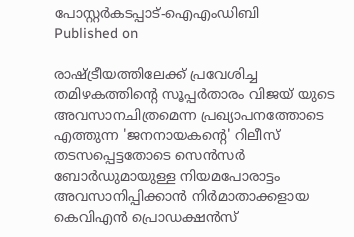പോസ്റ്റർകടപ്പാട്-ഐഎംഡിബി
Published on

രാഷ്ട്രീയത്തിലേക്ക് പ്രവേശിച്ച തമിഴകത്തിന്റെ സൂപ്പര്‍താരം വിജയ് യുടെ അവസാനചിത്രമെന്ന പ്രഖ്യാപനത്തോടെ എത്തുന്ന 'ജനനായകന്റെ' റിലീസ് തടസപ്പെട്ടതോടെ സെന്‍സര്‍ ബോര്‍ഡുമായുള്ള നിയമപോരാട്ടം അവസാനിപ്പിക്കാന്‍ നിര്‍മാതാക്കളായ കെവിഎന്‍ പ്രൊഡക്ഷന്‍സ്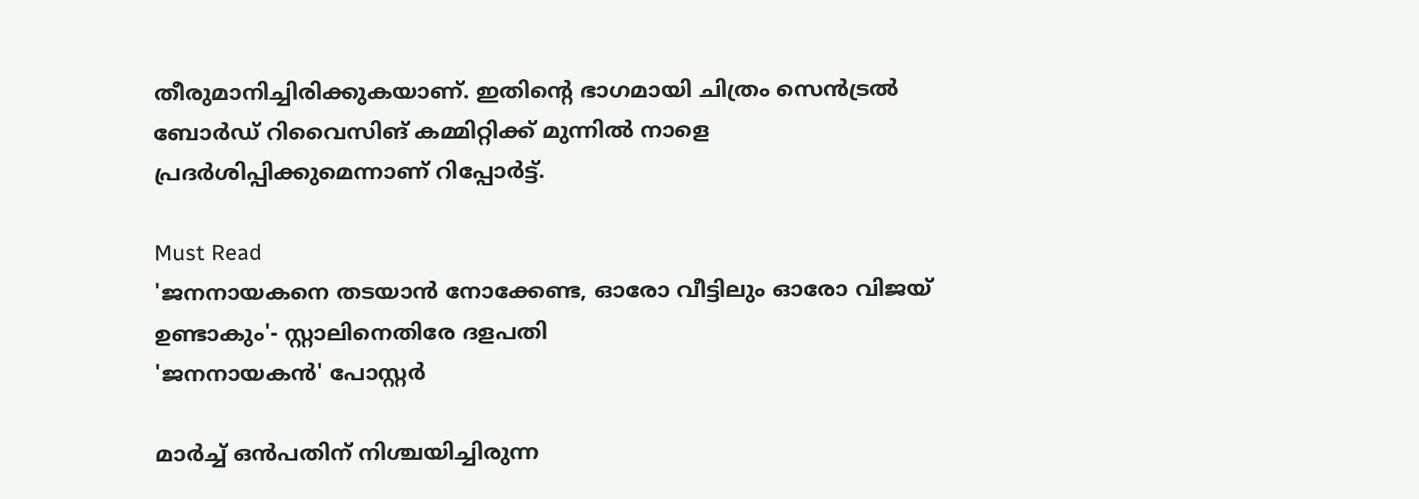തീരുമാനിച്ചിരിക്കുകയാണ്. ഇതിന്റെ ഭാഗമായി ചിത്രം സെന്‍ട്രല്‍ ബോര്‍ഡ് റിവൈസിങ് കമ്മിറ്റിക്ക് മുന്നില്‍ നാളെ പ്രദര്‍ശിപ്പിക്കുമെന്നാണ് റിപ്പോര്‍ട്ട്.

Must Read
'ജനനായകനെ തടയാന്‍ നോക്കേണ്ട, ഓരോ വീട്ടിലും ഓരോ വിജയ് ഉണ്ടാകും'- സ്റ്റാലിനെതിരേ ദളപതി
'ജനനായകൻ' പോസ്റ്റർ

മാര്‍ച്ച് ഒന്‍പതിന് നിശ്ചയിച്ചിരുന്ന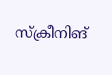സ്‌ക്രീനിങ്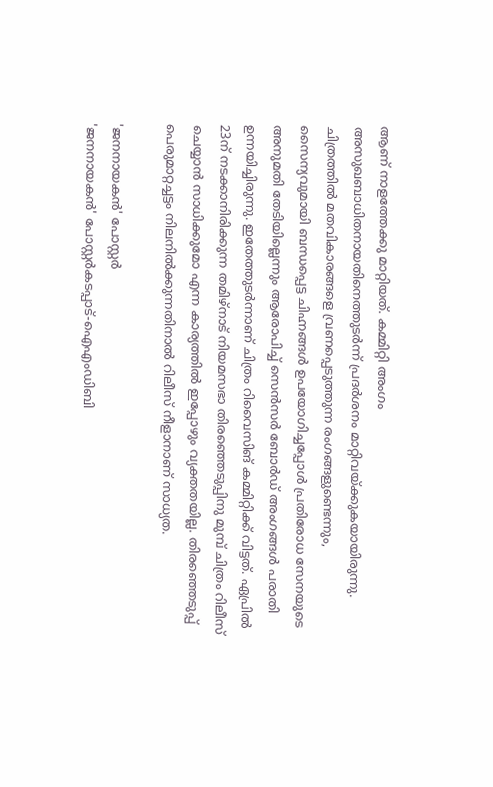ആണ് നാളത്തേക്കു മാറ്റിയത്. കമ്മിറ്റി അംഗം അസുഖബാധിതനായതിനെത്തുടര്‍ന്ന് പ്രദര്‍ശനം മാറ്റിവയ്ക്കുകയായിരുന്നു. ചിത്രത്തില്‍ മതവികാരങ്ങളെ വ്രണപ്പെടുത്തുന്ന രംഗങ്ങളുണ്ടെന്നും, സൈന്യവുമായി ബന്ധപ്പെട്ട ചിഹ്നങ്ങള്‍ ഉപയോഗിച്ചപ്പോള്‍ പ്രതിരോധ സേനയുടെ അനുമതി തേടിയില്ലെന്നും ആരോപിച്ച് സെന്‍സര്‍ ബോര്‍ഡ് അംഗങ്ങള്‍ പരാതി ഉന്നയിച്ചിരുന്നു. ഇതേത്തുടര്‍ന്നാണ് ചിത്രം റിവൈസിങ് കമ്മിറ്റിക്ക് വിട്ടത്. ഏപ്രില്‍ 23ന് നടക്കാനിരിക്കുന്ന തമിഴ്‌നാട് നിയമസഭാ തിരഞ്ഞെടുപ്പിനു മുമ്പ് ചിത്രം റിലീസ് ചെയ്യാന്‍ സാധിക്കുമോ എന്ന കാര്യത്തില്‍ ഇപ്പോഴും വ്യക്തതയില്ല. തിരഞ്ഞെടുപ്പ് പെരുമാറ്റച്ചട്ടം നിലനില്‍ക്കുന്നതിനാല്‍ റിലീസ് നീളാനാണ് സാധ്യത.

'ജനനായകൻ' പോസ്റ്റർ
'ജനനായകൻ' പോസ്റ്റർകടപ്പാട്-ഐഎംഡിബി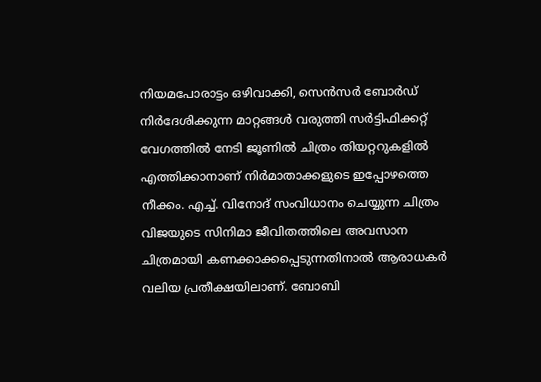നിയമപോരാട്ടം ഒഴിവാക്കി, സെന്‍സര്‍ ബോര്‍ഡ് നിര്‍ദേശിക്കുന്ന മാറ്റങ്ങള്‍ വരുത്തി സര്‍ട്ടിഫിക്കറ്റ് വേഗത്തില്‍ നേടി ജൂണില്‍ ചിത്രം തിയറ്ററുകളില്‍ എത്തിക്കാനാണ് നിര്‍മാതാക്കളുടെ ഇപ്പോഴത്തെ നീക്കം. എച്ച്. വിനോദ് സംവിധാനം ചെയ്യുന്ന ചിത്രം വിജയുടെ സിനിമാ ജീവിതത്തിലെ അവസാന ചിത്രമായി കണക്കാക്കപ്പെടുന്നതിനാല്‍ ആരാധകര്‍ വലിയ പ്രതീക്ഷയിലാണ്. ബോബി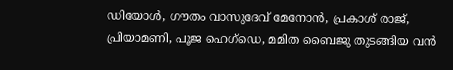ഡിയോള്‍, ഗൗതം വാസുദേവ് മേനോന്‍, പ്രകാശ് രാജ്, പ്രിയാമണി, പൂജ ഹെഗ്ഡെ, മമിത ബൈജു തുടങ്ങിയ വന്‍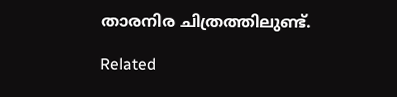താരനിര ചിത്രത്തിലുണ്ട്.

Related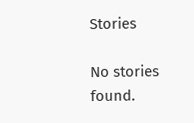Stories

No stories found.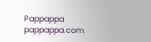Pappappa
pappappa.com